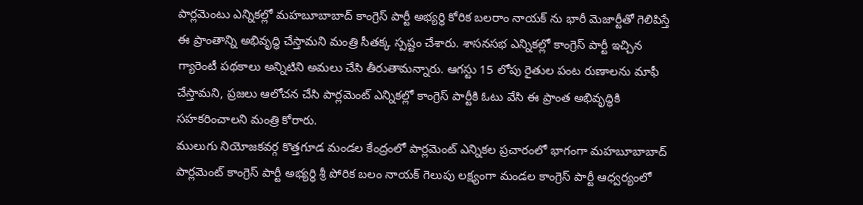పార్లమెంటు ఎన్నికల్లో మహబూబాబాద్ కాంగ్రెస్ పార్టీ అభ్యర్థి కోరిక బలరాం నాయక్ ను భారీ మెజార్టీతో గెలిపిస్తే ఈ ప్రాంతాన్ని అభివృద్ధి చేస్తామని మంత్రి సీతక్క స్పష్టం చేశారు. శాసనసభ ఎన్నికల్లో కాంగ్రెస్ పార్టీ ఇచ్చిన గ్యారెంటీ పథకాలు అన్నిటిని అమలు చేసి తీరుతామన్నారు. ఆగస్టు 15 లోపు రైతుల పంట రుణాలను మాఫీ చేస్తామని, ప్రజలు ఆలోచన చేసి పార్లమెంట్ ఎన్నికల్లో కాంగ్రెస్ పార్టీకి ఓటు వేసి ఈ ప్రాంత అభివృద్ధికి సహకరించాలని మంత్రి కోరారు.
ములుగు నియోజకవర్గ కొత్తగూడ మండల కేంద్రంలో పార్లమెంట్ ఎన్నికల ప్రచారంలో భాగంగా మహబూబాబాద్ పార్లమెంట్ కాంగ్రెస్ పార్టీ అభ్యర్థి శ్రీ పోరిక బలం నాయక్ గెలుపు లక్ష్యంగా మండల కాంగ్రెస్ పార్టీ ఆధ్వర్యంలో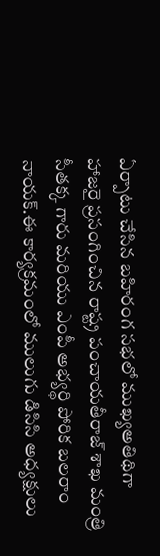ఏర్పాటు చేసిన బహిరంగ సభలో ముఖ్యఅతిథిగా హాజరై ప్రసంగించిన రాష్ట్ర పంచాయతీరాజ్ శాఖ మంత్రి సీతక్క గారు మరియు ఎంపీ అభ్యర్థి పోరిక బలరాం నాయక్.ఈ కార్యక్రమంలో ములుగు డిసిసి అధ్యక్షులు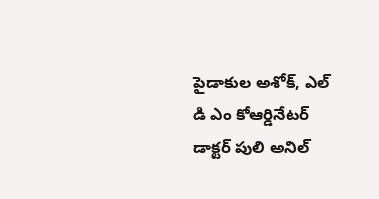పైడాకుల అశోక్, ఎల్ డి ఎం కోఆర్డినేటర్ డాక్టర్ పులి అనిల్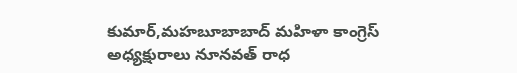కుమార్,మహబూబాబాద్ మహిళా కాంగ్రెస్ అధ్యక్షురాలు నూనవత్ రాధ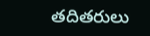తదితరులు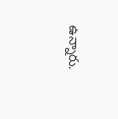ఉన్నారు.